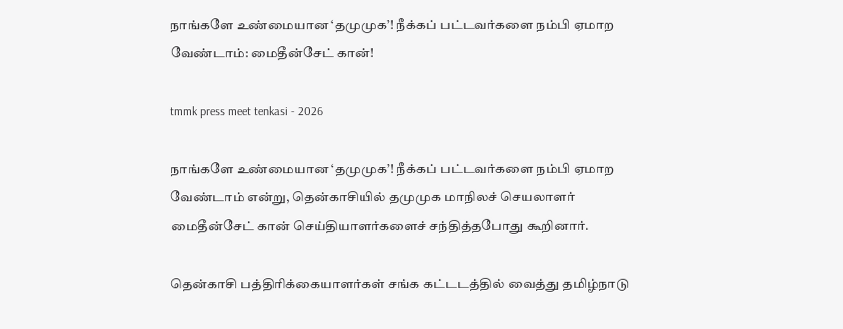நாங்களே உண்மையான ‘தமுமுக’! நீக்கப் பட்டவர்களை நம்பி ஏமாற வேண்டாம்: மைதீன்சேட் கான்!

tmmk press meet tenkasi - 2026

நாங்களே உண்மையான ‘தமுமுக’! நீக்கப் பட்டவர்களை நம்பி ஏமாற வேண்டாம் என்று, தென்காசியில் தமுமுக மாநிலச் செயலாளர் மைதீன்சேட் கான் செய்தியாளர்களைச் சந்தித்தபோது கூறினார்.

தென்காசி பத்திரிக்கையாளர்கள் சங்க கட்டடத்தில் வைத்து தமிழ்நாடு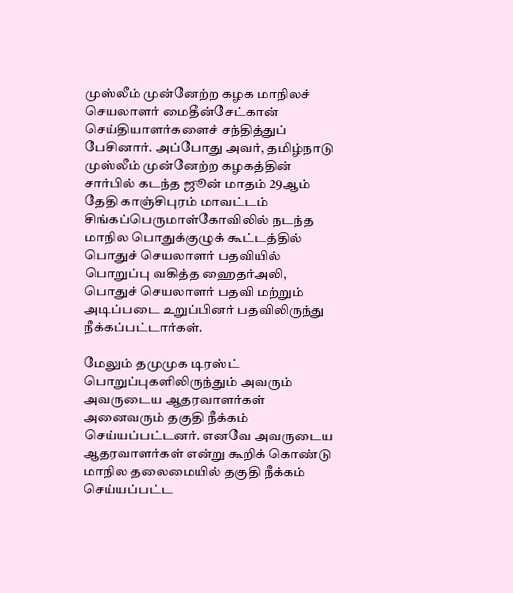முஸ்லீம் முன்னேற்ற கழக மாநிலச் செயலாளர் மைதீன்சேட்கான் செய்தியாளர்களைச் சந்தித்துப் பேசினார். அப்போது அவர், தமிழ்நாடு முஸ்லீம் முன்னேற்ற கழகத்தின் சார்பில் கடந்த ஜூன் மாதம் 29ஆம் தேதி காஞ்சிபுரம் மாவட்டம் சிங்கப்பெருமாள்கோவிலில் நடந்த மாநில பொதுக்குழுக் கூட்டத்தில் பொதுச் செயலாளர் பதவியில் பொறுப்பு வகித்த ஹைதர்அலி, பொதுச் செயலாளர் பதவி மற்றும் அடிப்படை உறுப்பினர் பதவிலிருந்து நீக்கப்பட்டார்கள்.

மேலும் தமுமுக டிரஸ்ட் பொறுப்புகளிலிருந்தும் அவரும் அவருடைய ஆதரவாளர்கள் அனைவரும் தகுதி நீக்கம் செய்யப்பட்டனர். எனவே அவருடைய ஆதரவாளர்கள் என்று கூறிக் கொண்டு மாநில தலைமையில் தகுதி நீக்கம் செய்யப்பட்ட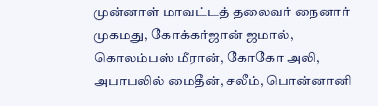முன்னாள் மாவட்டத் தலைவர் நைனார் முகமது, கோக்கர்ஜான் ஜமால், கொலம்பஸ் மீரான், கோகோ அலி, அபாபலில் மைதீன், சலீம், பொன்னானி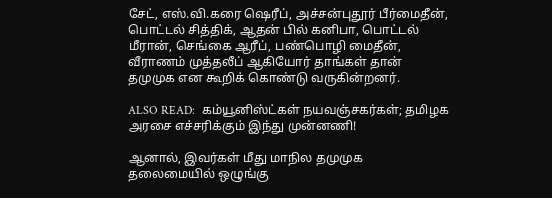சேட், எஸ்.வி.கரை ஷெரீப், அச்சன்புதூர் பீர்மைதீன், பொட்டல் சித்திக், ஆதன் பில் கனிபா, பொட்டல் மீரான், செங்கை ஆரீப், பண்பொழி மைதீன், வீராணம் முத்தலீப் ஆகியோர் தாங்கள் தான் தமுமுக என கூறிக் கொண்டு வருகின்றனர்.

ALSO READ:  கம்யூனிஸ்ட்கள் நயவஞ்சகர்கள்; தமிழக அரசை எச்சரிக்கும் இந்து முன்னணி!

ஆனால், இவர்கள் மீது மாநில தமுமுக தலைமையில் ஒழுங்கு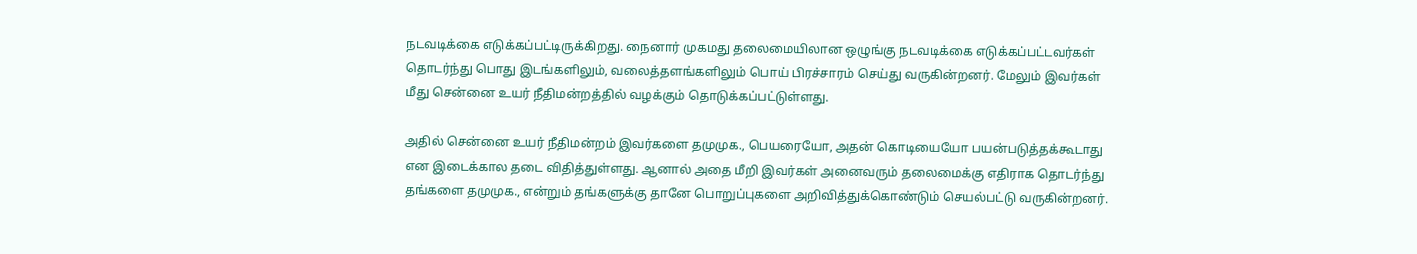நடவடிக்கை எடுக்கப்பட்டிருக்கிறது. நைனார் முகமது தலைமையிலான ஒழுங்கு நடவடிக்கை எடுக்கப்பட்டவர்கள் தொடர்ந்து பொது இடங்களிலும், வலைத்தளங்களிலும் பொய் பிரச்சாரம் செய்து வருகின்றனர். மேலும் இவர்கள் மீது சென்னை உயர் நீதிமன்றத்தில் வழக்கும் தொடுக்கப்பட்டுள்ளது.

அதில் சென்னை உயர் நீதிமன்றம் இவர்களை தமுமுக., பெயரையோ, அதன் கொடியையோ பயன்படுத்தக்கூடாது என இடைக்கால தடை விதித்துள்ளது. ஆனால் அதை மீறி இவர்கள் அனைவரும் தலைமைக்கு எதிராக தொடர்ந்து தங்களை தமுமுக., என்றும் தங்களுக்கு தானே பொறுப்புகளை அறிவித்துக்கொண்டும் செயல்பட்டு வருகின்றனர்.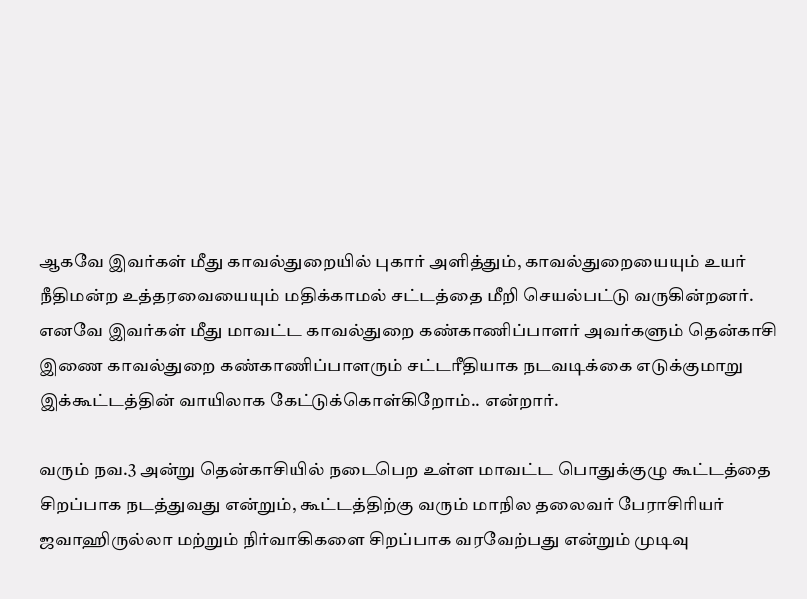ஆகவே இவர்கள் மீது காவல்துறையில் புகார் அளித்தும், காவல்துறையையும் உயர் நீதிமன்ற உத்தரவையையும் மதிக்காமல் சட்டத்தை மீறி செயல்பட்டு வருகின்றனர். எனவே இவர்கள் மீது மாவட்ட காவல்துறை கண்காணிப்பாளர் அவர்களும் தென்காசி இணை காவல்துறை கண்காணிப்பாளரும் சட்டரீதியாக நடவடிக்கை எடுக்குமாறு இக்கூட்டத்தின் வாயிலாக கேட்டுக்கொள்கிறோம்.. என்றார்.

வரும் நவ.3 அன்று தென்காசியில் நடைபெற உள்ள மாவட்ட பொதுக்குழு கூட்டத்தை சிறப்பாக நடத்துவது என்றும், கூட்டத்திற்கு வரும் மாநில தலைவர் பேராசிரியர் ஜவாஹிருல்லா மற்றும் நிர்வாகிகளை சிறப்பாக வரவேற்பது என்றும் முடிவு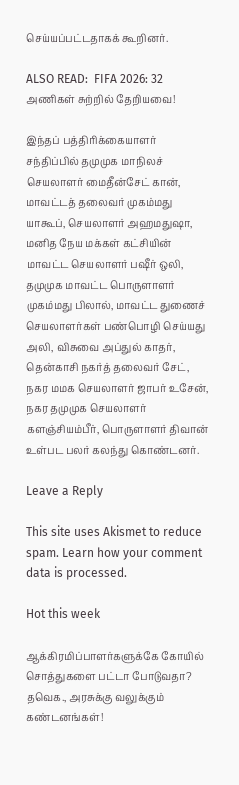செய்யப்பட்டதாகக் கூறினர்.

ALSO READ:  FIFA 2026: 32 அணிகள் சுற்றில் தேறியவை!

இந்தப் பத்திரிக்கையாளர் சந்திப்பில் தமுமுக மாநிலச் செயலாளர் மைதீன்சேட் கான், மாவட்டத் தலைவர் முகம்மது யாகூப், செயலாளர் அஹமதுஷா, மனித நேய மக்கள் கட்சியின் மாவட்ட செயலாளர் பஷீர் ஒலி, தமுமுக மாவட்ட பொருளாளர் முகம்மது பிலால், மாவட்ட துணைச் செயலாளர்கள் பண்பொழி செய்யது அலி, விசுவை அப்துல் காதர், தென்காசி நகர்த் தலைவர் சேட், நகர மமக செயலாளர் ஜாபர் உசேன், நகர தமுமுக செயலாளர் களஞ்சியம்பீர், பொருளாளர் திவான் உள்பட பலர் கலந்து கொண்டனர்.

Leave a Reply

This site uses Akismet to reduce spam. Learn how your comment data is processed.

Hot this week

ஆக்கிரமிப்பாளர்களுக்கே கோயில் சொத்துகளை பட்டா போடுவதா? தவெக., அரசுக்கு வலுக்கும் கண்டனங்கள்!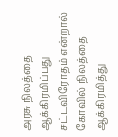அரசு நிலத்தை ஆக்கிரமிப்பது சட்டவிரோதம் என்றால் கோவில் நிலத்தை ஆக்கிரமித்து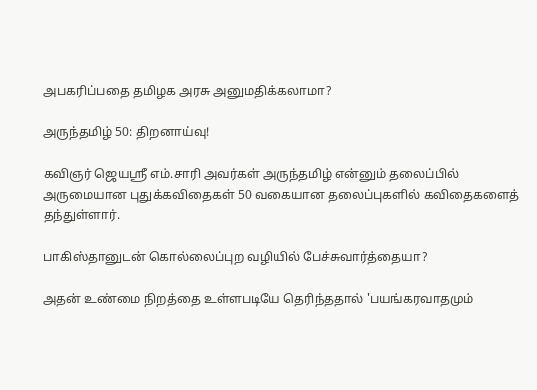அபகரிப்பதை தமிழக அரசு அனுமதிக்கலாமா?

அருந்தமிழ் 50: திறனாய்வு!

கவிஞர் ஜெயஸ்ரீ எம்.சாரி அவர்கள் அருந்தமிழ் என்னும் தலைப்பில் அருமையான புதுக்கவிதைகள் 50 வகையான தலைப்புகளில் கவிதைகளைத் தந்துள்ளார்.

பாகிஸ்தானுடன் கொல்லைப்புற வழியில் பேச்சுவார்த்தையா?

அதன் உண்மை நிறத்தை உள்ளபடியே தெரிந்ததால் 'பயங்கரவாதமும்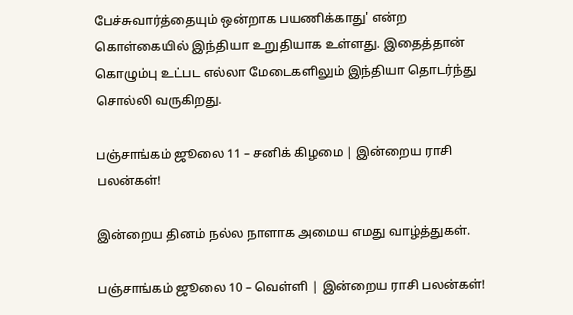பேச்சுவார்த்தையும் ஒன்றாக பயணிக்காது' என்ற கொள்கையில் இந்தியா உறுதியாக உள்ளது. இதைத்தான் கொழும்பு உட்பட எல்லா மேடைகளிலும் இந்தியா தொடர்ந்து சொல்லி வருகிறது.

பஞ்சாங்கம் ஜூலை 11 – சனிக் கிழமை | இன்றைய ராசி பலன்கள்!

இன்றைய தினம் நல்ல நாளாக அமைய எமது வாழ்த்துகள்.

பஞ்சாங்கம் ஜூலை 10 – வெள்ளி | இன்றைய ராசி பலன்கள்!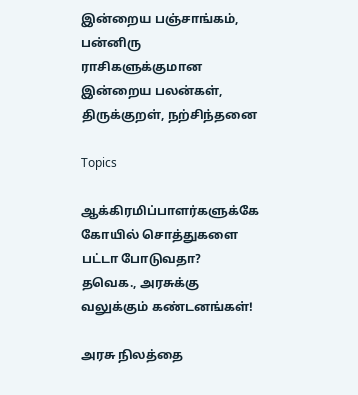இன்றைய பஞ்சாங்கம், பன்னிரு ராசிகளுக்குமான இன்றைய பலன்கள், திருக்குறள், நற்சிந்தனை

Topics

ஆக்கிரமிப்பாளர்களுக்கே கோயில் சொத்துகளை பட்டா போடுவதா? தவெக., அரசுக்கு வலுக்கும் கண்டனங்கள்!

அரசு நிலத்தை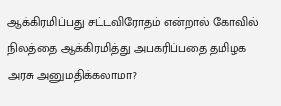ஆக்கிரமிப்பது சட்டவிரோதம் என்றால் கோவில் நிலத்தை ஆக்கிரமித்து அபகரிப்பதை தமிழக அரசு அனுமதிக்கலாமா?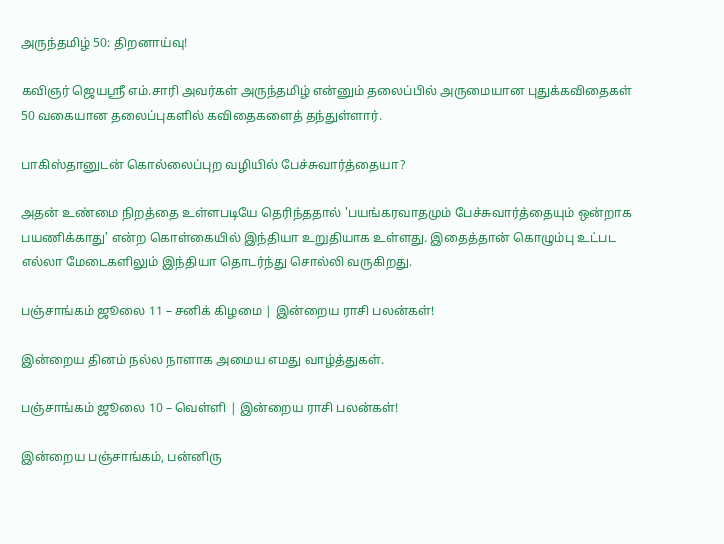அருந்தமிழ் 50: திறனாய்வு!

கவிஞர் ஜெயஸ்ரீ எம்.சாரி அவர்கள் அருந்தமிழ் என்னும் தலைப்பில் அருமையான புதுக்கவிதைகள் 50 வகையான தலைப்புகளில் கவிதைகளைத் தந்துள்ளார்.

பாகிஸ்தானுடன் கொல்லைப்புற வழியில் பேச்சுவார்த்தையா?

அதன் உண்மை நிறத்தை உள்ளபடியே தெரிந்ததால் 'பயங்கரவாதமும் பேச்சுவார்த்தையும் ஒன்றாக பயணிக்காது' என்ற கொள்கையில் இந்தியா உறுதியாக உள்ளது. இதைத்தான் கொழும்பு உட்பட எல்லா மேடைகளிலும் இந்தியா தொடர்ந்து சொல்லி வருகிறது.

பஞ்சாங்கம் ஜூலை 11 – சனிக் கிழமை | இன்றைய ராசி பலன்கள்!

இன்றைய தினம் நல்ல நாளாக அமைய எமது வாழ்த்துகள்.

பஞ்சாங்கம் ஜூலை 10 – வெள்ளி | இன்றைய ராசி பலன்கள்!

இன்றைய பஞ்சாங்கம், பன்னிரு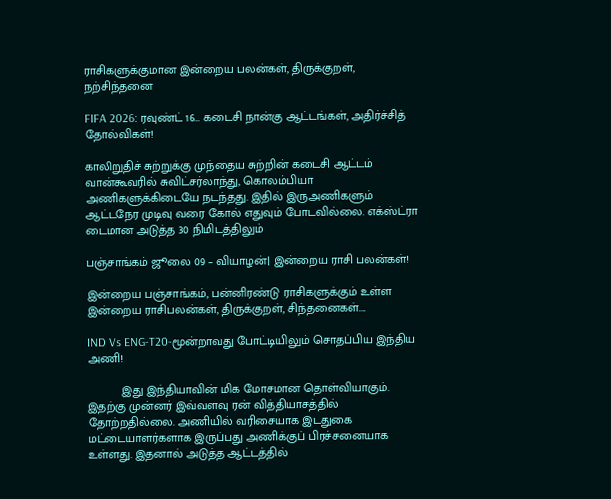ராசிகளுக்குமான இன்றைய பலன்கள், திருக்குறள், நற்சிந்தனை

FIFA 2026: ரவுண்ட் 16… கடைசி நான்கு ஆட்டங்கள், அதிர்ச்சித் தோல்விகள்!

காலிறுதிச் சுற்றுக்கு முந்தைய சுற்றின் கடைசி ஆட்டம் வான்கூவரில் சுவிட்சர்லாந்து, கொலம்பியா அணிகளுக்கிடையே நடந்தது. இதில் இருஅணிகளும் ஆட்டநேர முடிவு வரை கோல் எதுவும் போடவில்லை. எக்ஸ்ட்ரா டைமான அடுத்த 30 நிமிடத்திலும்

பஞ்சாங்கம் ஜூலை 09 – வியாழன்| இன்றைய ராசி பலன்கள்!

இன்றைய பஞ்சாங்கம், பன்னிரண்டு ராசிகளுக்கும் உள்ள இன்றைய ராசிபலன்கள், திருக்குறள், சிந்தனைகள்....

IND Vs ENG-T20-மூன்றாவது போட்டியிலும் சொதப்பிய இந்திய அணி!

          இது இந்தியாவின் மிக மோசமான தொள்வியாகும். இதற்கு முன்னர் இவ்வளவு ரன் வித்தியாசத்தில் தோற்றதில்லை. அணியில் வரிசையாக இடதுகை மட்டையாளர்களாக இருப்பது அணிக்குப் பிரச்சனையாக உள்ளது. இதனால் அடுத்த ஆட்டத்தில்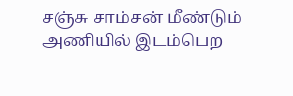சஞ்சு சாம்சன் மீண்டும் அணியில் இடம்பெற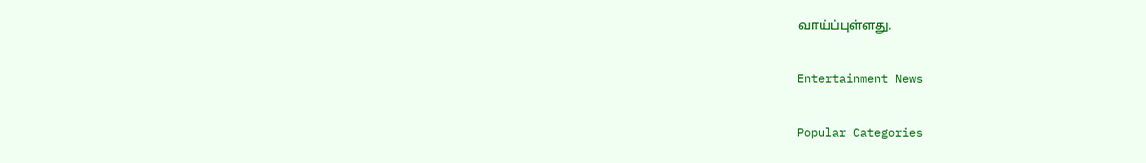வாய்ப்புள்ளது.

Entertainment News

Popular Categories